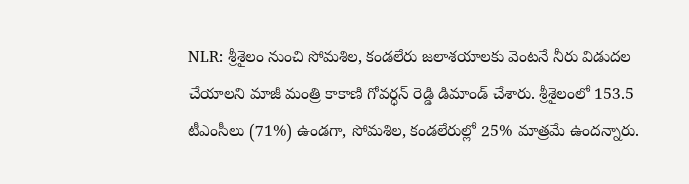NLR: శ్రీశైలం నుంచి సోమశిల, కండలేరు జలాశయాలకు వెంటనే నీరు విడుదల చేయాలని మాజీ మంత్రి కాకాణి గోవర్ధన్ రెడ్డి డిమాండ్ చేశారు. శ్రీశైలంలో 153.5 టీఎంసీలు (71%) ఉండగా, సోమశిల, కండలేరుల్లో 25% మాత్రమే ఉందన్నారు.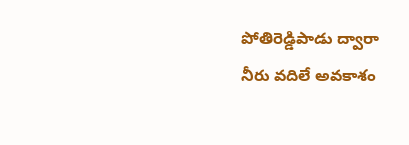పోతిరెడ్డిపాడు ద్వారా నీరు వదిలే అవకాశం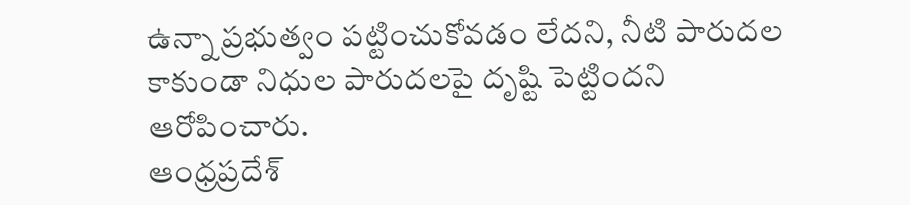ఉన్నా ప్రభుత్వం పట్టించుకోవడం లేదని, నీటి పారుదల కాకుండా నిధుల పారుదలపై దృష్టి పెట్టిందని ఆరోపించారు.
ఆంధ్రప్రదేశ్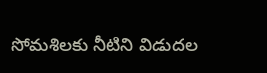సోమశిలకు నీటిని విడుదల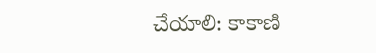చేయాలి: కాకాణి